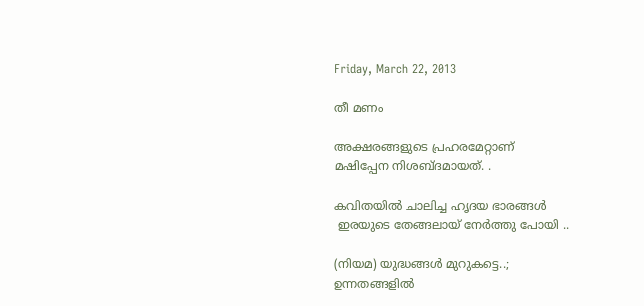Friday, March 22, 2013

തീ മണം

അക്ഷരങ്ങളുടെ പ്രഹരമേറ്റാണ്
മഷിപ്പേന നിശബ്ദമായത്. .

കവിതയിൽ ചാലിച്ച ഹൃദയ ഭാരങ്ങൾ
 ഇരയുടെ തേങ്ങലായ് നേർത്തു പോയി ..

(നിയമ) യുദ്ധങ്ങൾ മുറുകട്ടെ..;
ഉന്നതങ്ങളിൽ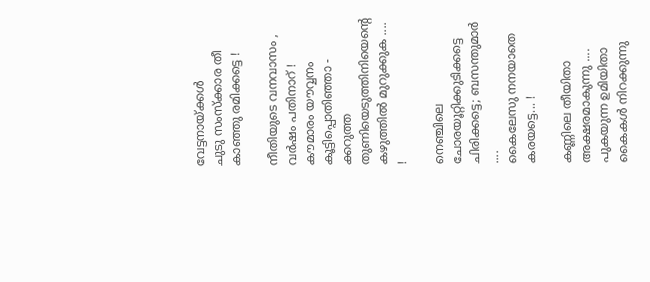വേട്ടനായ്ക്കൾ
ചുടു സംസ്ക്കാര തീ കാഞ്ഞു രമിക്കട്ടെ !

നീതിയുടെ വനവാസം ,
വർഷം പതിനാറ് !
കൗമാരം യൗവ്വനം കൂട്ടിപ്പൊതിഞ്ഞാ -
ക്കറുത്ത തുണിയെടുത്തിനിയെന്റെ
കഴുത്തിൽ മുറുക്കുക .... !

നെഞ്ചിലെ ചോരയൂറ്റിക്കുടിക്കട്ടെ
ചിരിക്കട്ടെ; ബസന്തുമാർ ....
കൈലേസു നനയാതെ കരയട്ടെ... !

കണ്ണിലെ തീയിതാ അക്ഷരമാകുന്നു ....
പുകയുന്ന ഉമിയിതാ കൈകൾ നിറക്കുന്നു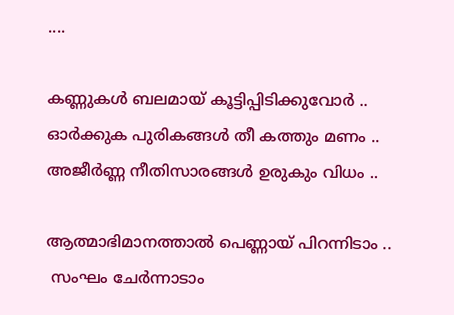....

കണ്ണുകൾ ബലമായ്‌ കൂട്ടിപ്പിടിക്കുവോർ ..
ഓർക്കുക പുരികങ്ങൾ തീ കത്തും മണം ..
അജീർണ്ണ നീതിസാരങ്ങൾ ഉരുകും വിധം ..

ആത്മാഭിമാനത്താൽ പെണ്ണായ് പിറന്നിടാം ..
 സംഘം ചേർന്നാടാം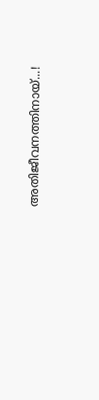അതിജീവനത്തിനായ്‌...!